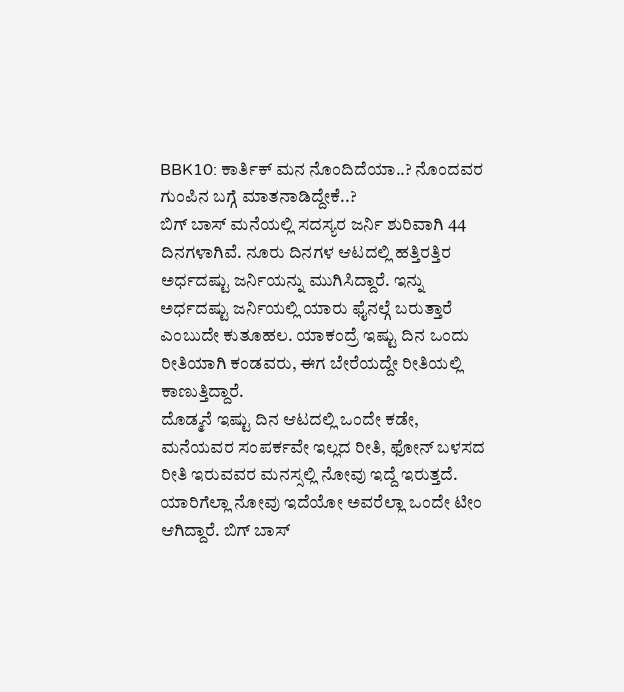BBK10: ಕಾರ್ತಿಕ್ ಮನ ನೊಂದಿದೆಯಾ..? ನೊಂದವರ ಗುಂಪಿನ ಬಗ್ಗೆ ಮಾತನಾಡಿದ್ದೇಕೆ..?
ಬಿಗ್ ಬಾಸ್ ಮನೆಯಲ್ಲಿ ಸದಸ್ಯರ ಜರ್ನಿ ಶುರಿವಾಗಿ 44 ದಿನಗಳಾಗಿವೆ. ನೂರು ದಿನಗಳ ಆಟದಲ್ಲಿ ಹತ್ತಿರತ್ತಿರ ಅರ್ಧದಷ್ಟು ಜರ್ನಿಯನ್ನು ಮುಗಿಸಿದ್ದಾರೆ. ಇನ್ನು ಅರ್ಧದಷ್ಟು ಜರ್ನಿಯಲ್ಲಿ ಯಾರು ಫೈನಲ್ಗೆ ಬರುತ್ತಾರೆ ಎಂಬುದೇ ಕುತೂಹಲ. ಯಾಕಂದ್ರೆ ಇಷ್ಟು ದಿನ ಒಂದು ರೀತಿಯಾಗಿ ಕಂಡವರು, ಈಗ ಬೇರೆಯದ್ದೇ ರೀತಿಯಲ್ಲಿ ಕಾಣುತ್ತಿದ್ದಾರೆ.
ದೊಡ್ಮನೆ ಇಷ್ಟು ದಿನ ಆಟದಲ್ಲಿ ಒಂದೇ ಕಡೇ, ಮನೆಯವರ ಸಂಪರ್ಕವೇ ಇಲ್ಲದ ರೀತಿ, ಫೋನ್ ಬಳಸದ ರೀತಿ ಇರುವವರ ಮನಸ್ಸಲ್ಲಿ ನೋವು ಇದ್ದೆ ಇರುತ್ತದೆ. ಯಾರಿಗೆಲ್ಲಾ ನೋವು ಇದೆಯೋ ಅವರೆಲ್ಲಾ ಒಂದೇ ಟೀಂ ಆಗಿದ್ದಾರೆ. ಬಿಗ್ ಬಾಸ್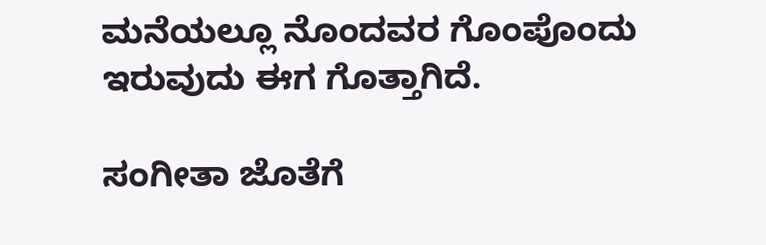ಮನೆಯಲ್ಲೂ ನೊಂದವರ ಗೊಂಪೊಂದು ಇರುವುದು ಈಗ ಗೊತ್ತಾಗಿದೆ.

ಸಂಗೀತಾ ಜೊತೆಗೆ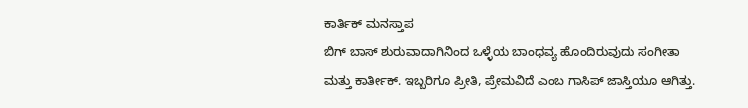ಕಾರ್ತಿಕ್ ಮನಸ್ತಾಪ
ಬಿಗ್ ಬಾಸ್ ಶುರುವಾದಾಗಿನಿಂದ ಒಳ್ಳೆಯ ಬಾಂಧವ್ಯ ಹೊಂದಿರುವುದು ಸಂಗೀತಾ ಮತ್ತು ಕಾರ್ತೀಕ್. ಇಬ್ಬರಿಗೂ ಪ್ರೀತಿ, ಪ್ರೇಮವಿದೆ ಎಂಬ ಗಾಸಿಪ್ ಜಾಸ್ತಿಯೂ ಆಗಿತ್ತು.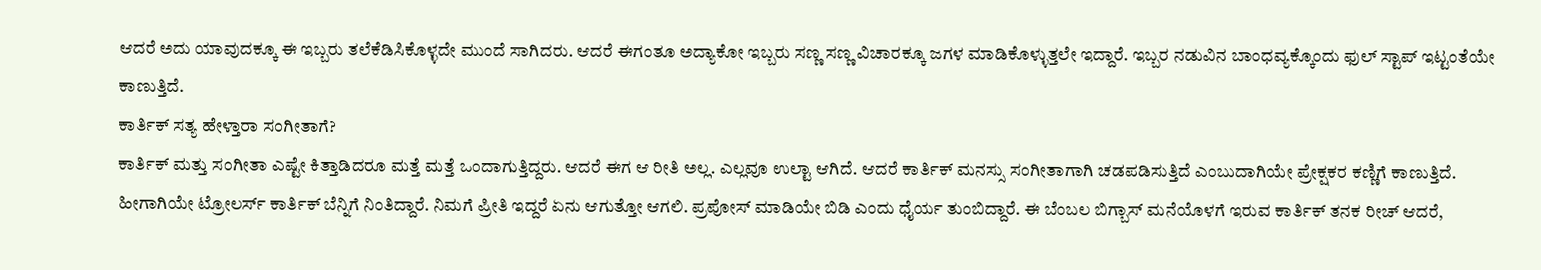ಆದರೆ ಅದು ಯಾವುದಕ್ಕೂ ಈ ಇಬ್ಬರು ತಲೆಕೆಡಿಸಿಕೊಳ್ಳದೇ ಮುಂದೆ ಸಾಗಿದರು. ಆದರೆ ಈಗಂತೂ ಅದ್ಯಾಕೋ ಇಬ್ಬರು ಸಣ್ಣ ಸಣ್ಣ ವಿಚಾರಕ್ಕೂ ಜಗಳ ಮಾಡಿಕೊಳ್ಳುತ್ತಲೇ ಇದ್ದಾರೆ. ಇಬ್ಬರ ನಡುವಿನ ಬಾಂಧವ್ಯಕ್ಕೊಂದು ಫುಲ್ ಸ್ಟಾಪ್ ಇಟ್ಟಂತೆಯೇ ಕಾಣುತ್ತಿದೆ.
ಕಾರ್ತಿಕ್ ಸತ್ಯ ಹೇಳ್ತಾರಾ ಸಂಗೀತಾಗೆ?
ಕಾರ್ತಿಕ್ ಮತ್ತು ಸಂಗೀತಾ ಎಷ್ಟೇ ಕಿತ್ತಾಡಿದರೂ ಮತ್ತೆ ಮತ್ತೆ ಒಂದಾಗುತ್ತಿದ್ದರು. ಆದರೆ ಈಗ ಆ ರೀತಿ ಅಲ್ಲ. ಎಲ್ಲವೂ ಉಲ್ಟಾ ಆಗಿದೆ. ಆದರೆ ಕಾರ್ತಿಕ್ ಮನಸ್ಸು ಸಂಗೀತಾಗಾಗಿ ಚಡಪಡಿಸುತ್ತಿದೆ ಎಂಬುದಾಗಿಯೇ ಪ್ರೇಕ್ಷಕರ ಕಣ್ಣಿಗೆ ಕಾಣುತ್ತಿದೆ. ಹೀಗಾಗಿಯೇ ಟ್ರೋಲರ್ಸ್ ಕಾರ್ತಿಕ್ ಬೆನ್ನಿಗೆ ನಿಂತಿದ್ದಾರೆ. ನಿಮಗೆ ಪ್ರೀತಿ ಇದ್ದರೆ ಏನು ಆಗುತ್ತೋ ಆಗಲಿ. ಪ್ರಪೋಸ್ ಮಾಡಿಯೇ ಬಿಡಿ ಎಂದು ಧೈರ್ಯ ತುಂಬಿದ್ದಾರೆ. ಈ ಬೆಂಬಲ ಬಿಗ್ಬಾಸ್ ಮನೆಯೊಳಗೆ ಇರುವ ಕಾರ್ತಿಕ್ ತನಕ ರೀಚ್ ಆದರೆ,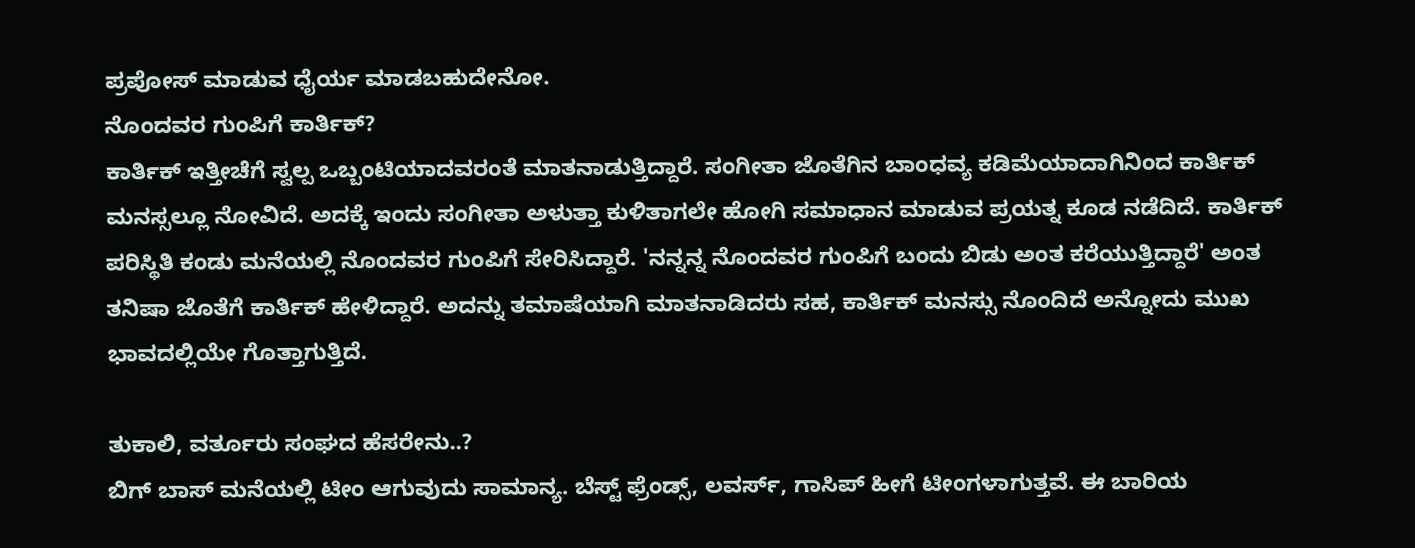ಪ್ರಪೋಸ್ ಮಾಡುವ ಧೈರ್ಯ ಮಾಡಬಹುದೇನೋ.
ನೊಂದವರ ಗುಂಪಿಗೆ ಕಾರ್ತಿಕ್?
ಕಾರ್ತಿಕ್ ಇತ್ತೀಚೆಗೆ ಸ್ವಲ್ಪ ಒಬ್ಬಂಟಿಯಾದವರಂತೆ ಮಾತನಾಡುತ್ತಿದ್ದಾರೆ. ಸಂಗೀತಾ ಜೊತೆಗಿನ ಬಾಂಧವ್ಯ ಕಡಿಮೆಯಾದಾಗಿನಿಂದ ಕಾರ್ತಿಕ್ ಮನಸ್ಸಲ್ಲೂ ನೋವಿದೆ. ಅದಕ್ಕೆ ಇಂದು ಸಂಗೀತಾ ಅಳುತ್ತಾ ಕುಳಿತಾಗಲೇ ಹೋಗಿ ಸಮಾಧಾನ ಮಾಡುವ ಪ್ರಯತ್ನ ಕೂಡ ನಡೆದಿದೆ. ಕಾರ್ತಿಕ್ ಪರಿಸ್ಥಿತಿ ಕಂಡು ಮನೆಯಲ್ಲಿ ನೊಂದವರ ಗುಂಪಿಗೆ ಸೇರಿಸಿದ್ದಾರೆ. 'ನನ್ನನ್ನ ನೊಂದವರ ಗುಂಪಿಗೆ ಬಂದು ಬಿಡು ಅಂತ ಕರೆಯುತ್ತಿದ್ದಾರೆ' ಅಂತ ತನಿಷಾ ಜೊತೆಗೆ ಕಾರ್ತಿಕ್ ಹೇಳಿದ್ದಾರೆ. ಅದನ್ನು ತಮಾಷೆಯಾಗಿ ಮಾತನಾಡಿದರು ಸಹ, ಕಾರ್ತಿಕ್ ಮನಸ್ಸು ನೊಂದಿದೆ ಅನ್ನೋದು ಮುಖ ಭಾವದಲ್ಲಿಯೇ ಗೊತ್ತಾಗುತ್ತಿದೆ.

ತುಕಾಲಿ, ವರ್ತೂರು ಸಂಘದ ಹೆಸರೇನು..?
ಬಿಗ್ ಬಾಸ್ ಮನೆಯಲ್ಲಿ ಟೀಂ ಆಗುವುದು ಸಾಮಾನ್ಯ. ಬೆಸ್ಟ್ ಫ್ರೆಂಡ್ಸ್, ಲವರ್ಸ್, ಗಾಸಿಪ್ ಹೀಗೆ ಟೀಂಗಳಾಗುತ್ತವೆ. ಈ ಬಾರಿಯ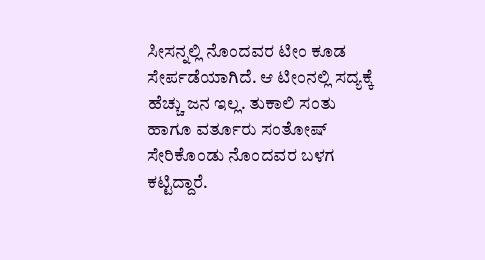ಸೀಸನ್ನಲ್ಲಿ ನೊಂದವರ ಟೀಂ ಕೂಡ ಸೇರ್ಪಡೆಯಾಗಿದೆ. ಆ ಟೀಂನಲ್ಲಿ ಸದ್ಯಕ್ಕೆ ಹೆಚ್ಚು ಜನ ಇಲ್ಲ. ತುಕಾಲಿ ಸಂತು ಹಾಗೂ ವರ್ತೂರು ಸಂತೋಷ್ ಸೇರಿಕೊಂಡು ನೊಂದವರ ಬಳಗ ಕಟ್ಟಿದ್ದಾರೆ.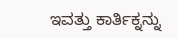ಇವತ್ತು ಕಾರ್ತಿಕ್ನನ್ನು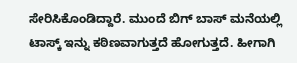ಸೇರಿಸಿಕೊಂಡಿದ್ದಾರೆ. ಮುಂದೆ ಬಿಗ್ ಬಾಸ್ ಮನೆಯಲ್ಲಿ ಟಾಸ್ಕ್ ಇನ್ನು ಕಠಿಣವಾಗುತ್ತದೆ ಹೋಗುತ್ತದೆ. ಹೀಗಾಗಿ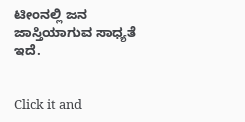ಟೀಂನಲ್ಲಿ ಜನ ಜಾಸ್ತಿಯಾಗುವ ಸಾಧ್ಯತೆ ಇದೆ.


Click it and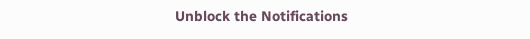Unblock the Notifications